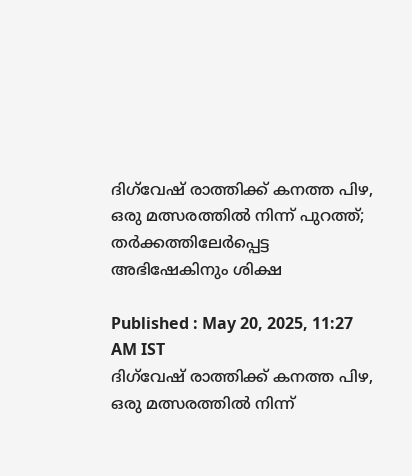ദിഗ്‌വേഷ് രാത്തിക്ക് കനത്ത പിഴ, ഒരു മത്സരത്തില്‍ നിന്ന് പുറത്ത്; തര്‍ക്കത്തിലേര്‍പ്പെട്ട അഭിഷേകിനും ശിക്ഷ

Published : May 20, 2025, 11:27 AM IST
ദിഗ്‌വേഷ് രാത്തിക്ക് കനത്ത പിഴ, ഒരു മത്സരത്തില്‍ നിന്ന്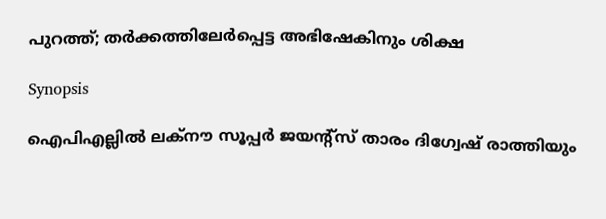പുറത്ത്; തര്‍ക്കത്തിലേര്‍പ്പെട്ട അഭിഷേകിനും ശിക്ഷ

Synopsis

ഐപിഎല്ലില്‍ ലക്നൗ സൂപ്പര്‍ ജയന്റ്സ് താരം ദിഗ്വേഷ് രാത്തിയും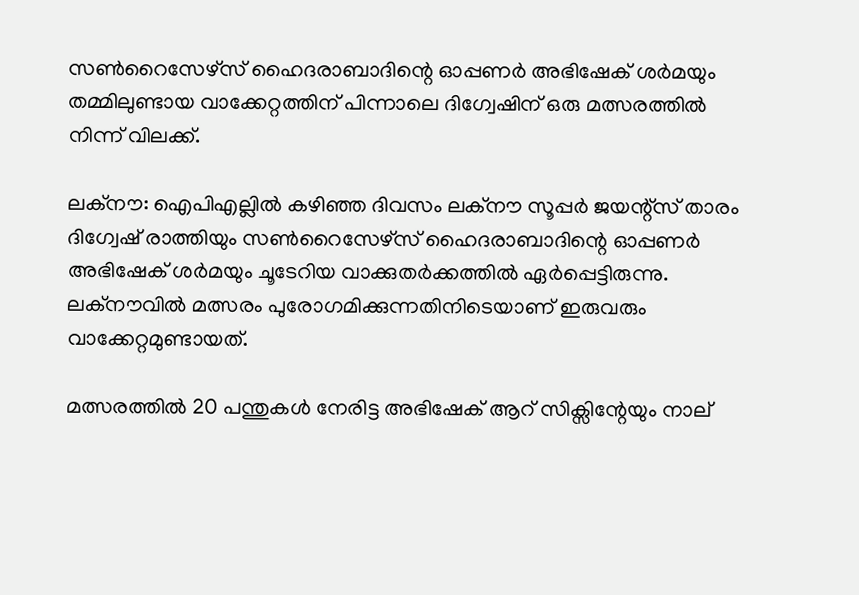സണ്‍റൈസേഴ്സ് ഹൈദരാബാദിന്റെ ഓപ്പണര്‍ അഭിഷേക് ശര്‍മയും തമ്മിലുണ്ടായ വാക്കേറ്റത്തിന് പിന്നാലെ ദിഗ്വേഷിന് ഒരു മത്സരത്തില്‍ നിന്ന് വിലക്ക്.

ലക്‌നൗ: ഐപിഎല്ലില്‍ കഴിഞ്ഞ ദിവസം ലക്നൗ സൂപ്പര്‍ ജയന്റ്സ് താരം ദിഗ്വേഷ് രാത്തിയും സണ്‍റൈസേഴ്സ് ഹൈദരാബാദിന്റെ ഓപ്പണര്‍ അഭിഷേക് ശര്‍മയും ചൂടേറിയ വാക്കുതര്‍ക്കത്തില്‍ ഏര്‍പ്പെട്ടിരുന്നു. ലക്നൗവില്‍ മത്സരം പുരോഗമിക്കുന്നതിനിടെയാണ് ഇരുവരും വാക്കേറ്റമുണ്ടായത്.

മത്സരത്തില്‍ 20 പന്തുകള്‍ നേരിട്ട അഭിഷേക് ആറ് സിക്സിന്റേയും നാല്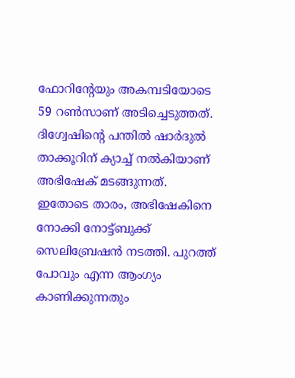ഫോറിന്റേയും അകമ്പടിയോടെ 59 റണ്‍സാണ് അടിച്ചെടുത്തത്. ദിഗ്വേഷിന്റെ പന്തില്‍ ഷാര്‍ദുല്‍ താക്കൂറിന് ക്യാച്ച് നല്‍കിയാണ് അഭിഷേക് മടങ്ങുന്നത്. ഇതോടെ താരം, അഭിഷേകിനെ നോക്കി നോട്ട്ബുക്ക് സെലിബ്രേഷന്‍ നടത്തി. പുറത്ത് പോവും എന്ന ആംഗ്യം കാണിക്കുന്നതും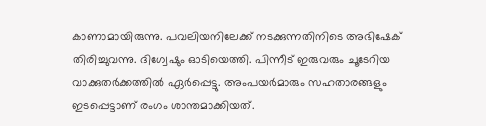കാണാമായിരുന്നു. പവലിയനിലേക്ക് നടക്കുന്നതിനിടെ അഭിഷേക് തിരിച്ചുവന്നു. ദിഗ്വേഷും ഓടിയെത്തി. പിന്നീട് ഇരുവരും ചൂടേറിയ വാക്കുതര്‍ക്കത്തില്‍ ഏര്‍പ്പെട്ടു. അംപയര്‍മാരും സഹതാരങ്ങളും ഇടപ്പെട്ടാണ് രംഗം ശാന്തമാക്കിയത്.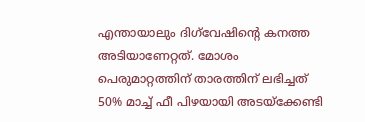എന്തായാലും ദിഗ്‌വേഷിന്റെ കനത്ത അടിയാണേറ്റത്. മോശം പെരുമാറ്റത്തിന് താരത്തിന് ലഭിച്ചത് 50% മാച്ച് ഫീ പിഴയായി അടയ്‌ക്കേണ്ടി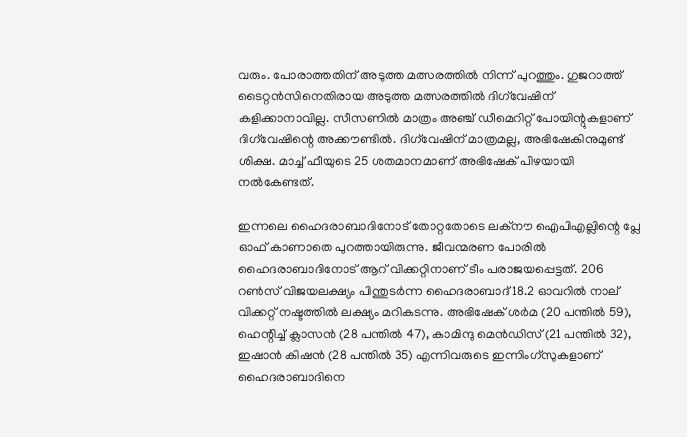വരും. പോരാത്തതിന് അടുത്ത മത്സരത്തില്‍ നിന്ന് പുറത്തും. ഗുജറാത്ത് ടൈറ്റന്‍സിനെതിരായ അടുത്ത മത്സരത്തില്‍ ദിഗ്‌വേഷിന് കളിക്കാനാവില്ല. സീസണില്‍ മാത്രം അഞ്ച് ഡീമെറിറ്റ് പോയിന്റുകളാണ് ദിഗ്‌വേഷിന്റെ അക്കൗണ്ടില്‍. ദിഗ്‌വേഷിന് മാത്രമല്ല, അഭിഷേകിനുമുണ്ട് ശിക്ഷ. മാച്ച് ഫീയുടെ 25 ശതമാനമാണ് അഭിഷേക് പിഴയായി നല്‍കേണ്ടത്.

ഇന്നലെ ഹൈദരാബാദിനോട് തോറ്റതോടെ ലക്‌നൗ ഐപിഎല്ലിന്റെ പ്ലേ ഓഫ് കാണാതെ പുറത്തായിരുന്നു. ജീവന്മരണ പോരില്‍ ഹൈദരാബാദിനോട് ആറ് വിക്കറ്റിനാണ് ടീം പരാജയപ്പെട്ടത്. 206 റണ്‍സ് വിജയലക്ഷ്യം പിന്തുടര്‍ന്ന ഹൈദരാബാദ് 18.2 ഓവറില്‍ നാല് വിക്കറ്റ് നഷ്ടത്തില്‍ ലക്ഷ്യം മറികടന്നു. അഭിഷേക് ശര്‍മ (20 പന്തില്‍ 59), ഹെന്റിച്ച് ക്ലാസന്‍ (28 പന്തില്‍ 47), കാമിന്ദു മെന്‍ഡിസ് (21 പന്തില്‍ 32), ഇഷാന്‍ കിഷന്‍ (28 പന്തില്‍ 35) എന്നിവരുടെ ഇന്നിംഗ്സുകളാണ് ഹൈദരാബാദിനെ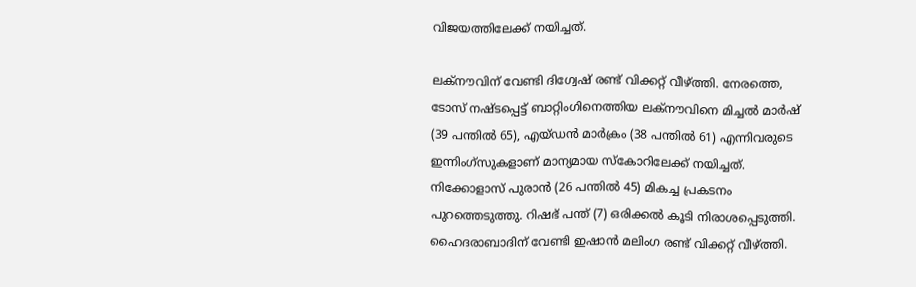വിജയത്തിലേക്ക് നയിച്ചത്.

ലക്നൗവിന് വേണ്ടി ദിഗ്വേഷ് രണ്ട് വിക്കറ്റ് വീഴ്ത്തി. നേരത്തെ, ടോസ് നഷ്ടപ്പെട്ട് ബാറ്റിംഗിനെത്തിയ ലക്നൗവിനെ മിച്ചല്‍ മാര്‍ഷ് (39 പന്തില്‍ 65), എയ്ഡന്‍ മാര്‍ക്രം (38 പന്തില്‍ 61) എന്നിവരുടെ ഇന്നിംഗ്‌സുകളാണ് മാന്യമായ സ്‌കോറിലേക്ക് നയിച്ചത്. നിക്കോളാസ് പുരാന്‍ (26 പന്തില്‍ 45) മികച്ച പ്രകടനം പുറത്തെടുത്തു. റിഷഭ് പന്ത് (7) ഒരിക്കല്‍ കൂടി നിരാശപ്പെടുത്തി. ഹൈദരാബാദിന് വേണ്ടി ഇഷാന്‍ മലിംഗ രണ്ട് വിക്കറ്റ് വീഴ്ത്തി.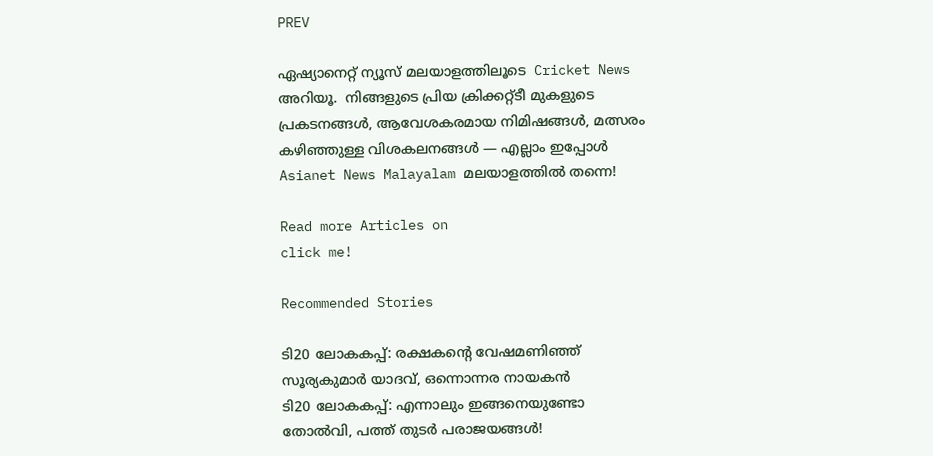PREV

ഏഷ്യാനെറ്റ് ന്യൂസ് മലയാളത്തിലൂടെ  Cricket News അറിയൂ.  നിങ്ങളുടെ പ്രിയ ക്രിക്കറ്റ്ടീ മുകളുടെ പ്രകടനങ്ങൾ, ആവേശകരമായ നിമിഷങ്ങൾ, മത്സരം കഴിഞ്ഞുള്ള വിശകലനങ്ങൾ — എല്ലാം ഇപ്പോൾ Asianet News Malayalam മലയാളത്തിൽ തന്നെ!

Read more Articles on
click me!

Recommended Stories

ടി20 ലോകകപ്പ്: രക്ഷകന്റെ വേഷമണിഞ്ഞ് സൂര്യകുമാർ യാദവ്, ഒന്നൊന്നര നായകൻ
ടി20 ലോകകപ്പ്: എന്നാലും ഇങ്ങനെയുണ്ടോ തോല്‍വി, പത്ത് തുടര്‍ പരാജയങ്ങള്‍!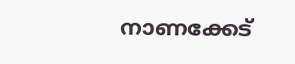നാണക്കേട്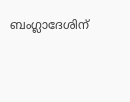ബംഗ്ലാദേശിന്